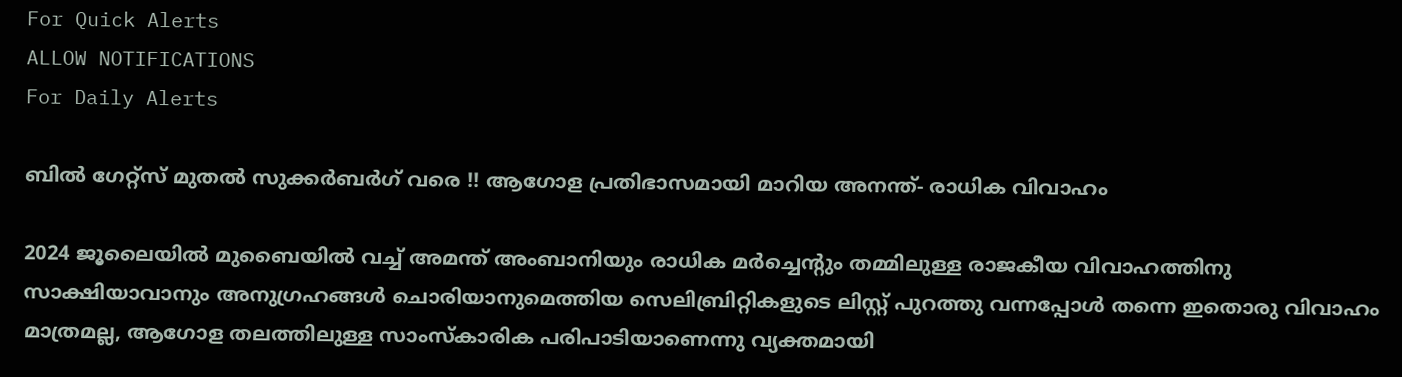For Quick Alerts
ALLOW NOTIFICATIONS
For Daily Alerts

ബില്‍ ഗേറ്റ്‌സ് മുതല്‍ സുക്കര്‍ബര്‍ഗ് വരെ !! ആഗോള പ്രതിഭാസമായി മാറിയ അനന്ത്- രാധിക വിവാഹം

2024 ജൂലൈയില്‍ മുബൈയില്‍ വച്ച് അമന്ത് അംബാനിയും രാധിക മര്‍ച്ചെന്റും തമ്മിലുള്ള രാജകീയ വിവാഹത്തിനു സാക്ഷിയാവാനും അനുഗ്രഹങ്ങള്‍ ചൊരിയാനുമെത്തിയ സെലിബ്രിറ്റികളുടെ ലിസ്റ്റ് പുറത്തു വന്നപ്പോള്‍ തന്നെ ഇതൊരു വിവാഹം മാത്രമല്ല, ആഗോള തലത്തിലുള്ള സാംസ്‌കാരിക പരിപാടിയാണെന്നു വ്യക്തമായി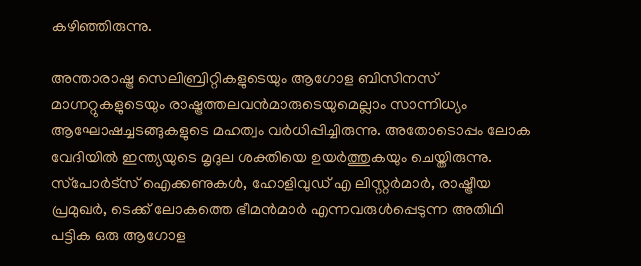കഴിഞ്ഞിരുന്നു.

അന്താരാഷ്ട്ര സെലിബ്രിറ്റികളുടെയും ആഗോള ബിസിനസ് മാഗ്നറ്റുകളുടെയും രാഷ്ട്രത്തലവന്‍മാരുടെയുമെല്ലാം സാന്നിധ്യം ആഘോഷച്ചടങ്ങുകളുടെ മഹത്വം വര്‍ധിപ്പിച്ചിരുന്നു. അതോടൊപ്പം ലോക വേദിയില്‍ ഇന്ത്യയുടെ മൃദുല ശക്തിയെ ഉയര്‍ത്തുകയും ചെയ്തിരുന്നു. സ്‌പോര്‍ട്‌സ് ഐക്കണുകള്‍, ഹോളിവുഡ് എ ലിസ്റ്റര്‍മാര്‍, രാഷ്ട്രീയ പ്രമുഖര്‍, ടെക്ക് ലോകത്തെ ഭീമന്‍മാര്‍ എന്നവരുള്‍പ്പെടുന്ന അതിഥി പട്ടിക ഒരു ആഗോള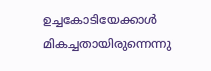ഉച്ചകോടിയേക്കാള്‍ മികച്ചതായിരുന്നെന്നു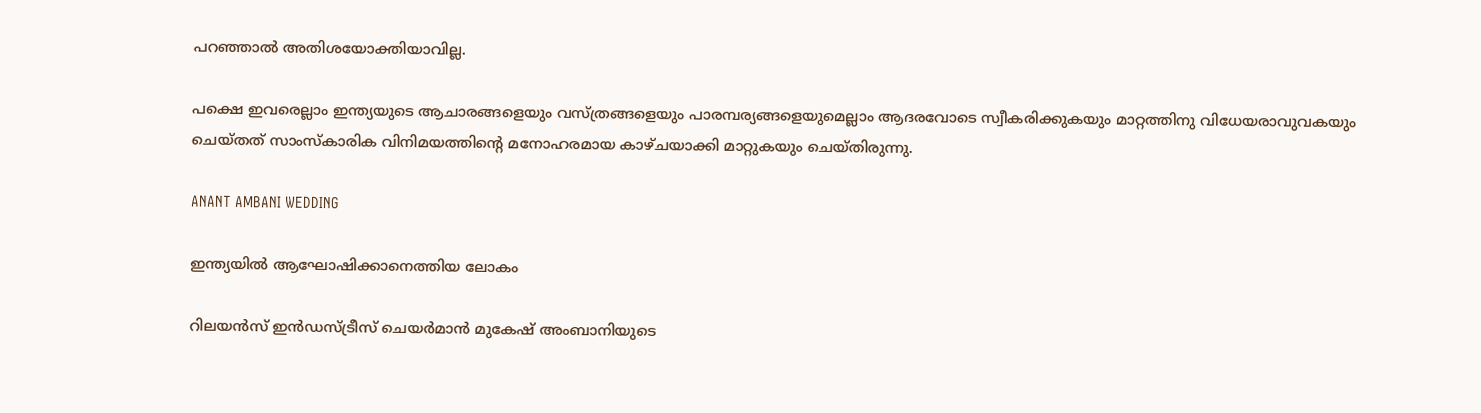പറഞ്ഞാല്‍ അതിശയോക്തിയാവില്ല.

പക്ഷെ ഇവരെല്ലാം ഇന്ത്യയുടെ ആചാരങ്ങളെയും വസ്ത്രങ്ങളെയും പാരമ്പര്യങ്ങളെയുമെല്ലാം ആദരവോടെ സ്വീകരിക്കുകയും മാറ്റത്തിനു വിധേയരാവുവകയും ചെയ്തത് സാംസ്‌കാരിക വിനിമയത്തിന്റെ മനോഹരമായ കാഴ്ചയാക്കി മാറ്റുകയും ചെയ്തിരുന്നു.

ANANT AMBANI WEDDING

ഇന്ത്യയില്‍ ആഘോഷിക്കാനെത്തിയ ലോകം

റിലയന്‍സ് ഇന്‍ഡസ്ട്രീസ് ചെയര്‍മാന്‍ മുകേഷ് അംബാനിയുടെ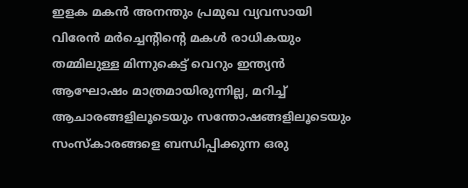ഇളക മകന്‍ അനന്തും പ്രമുഖ വ്യവസായി വിരേന്‍ മര്‍ച്ചെന്റിന്റെ മകള്‍ രാധികയും തമ്മിലുള്ള മിന്നുകെട്ട് വെറും ഇന്ത്യന്‍ ആഘോഷം മാത്രമായിരുന്നില്ല, മറിച്ച് ആചാരങ്ങളിലൂടെയും സന്തോഷങ്ങളിലൂടെയും സംസ്‌കാരങ്ങളെ ബന്ധിപ്പിക്കുന്ന ഒരു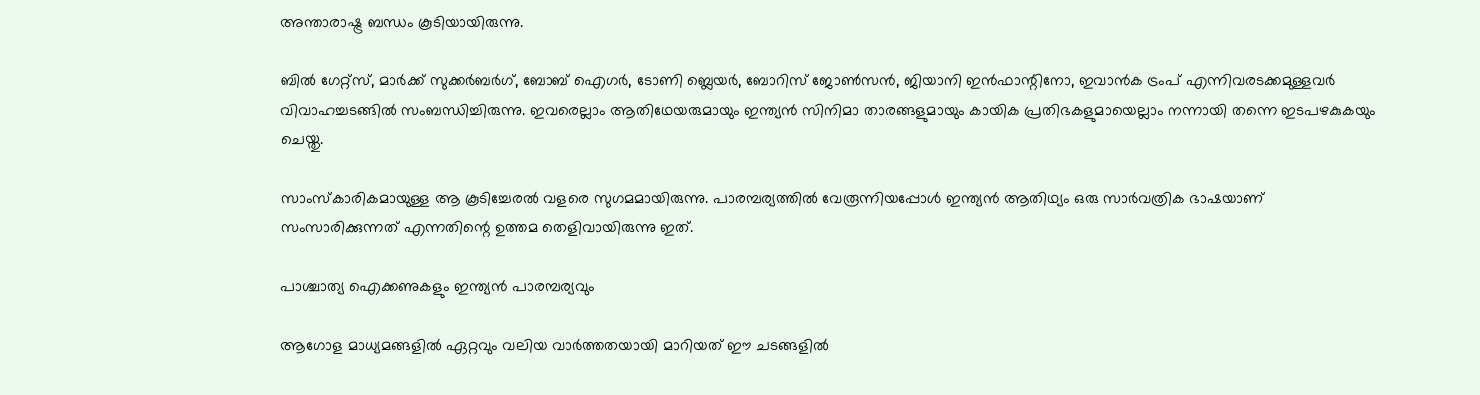അന്താരാഷ്ട്ര ബന്ധം കൂടിയായിരുന്നു.

ബില്‍ ഗേറ്റ്‌സ്, മാര്‍ക്ക് സുക്കര്‍ബര്‍ഗ്, ബോബ് ഐഗര്‍, ടോണി ബ്ലെയര്‍, ബോറിസ് ജോണ്‍സന്‍, ജിയാനി ഇന്‍ഫാന്റിനോ, ഇവാന്‍ക ട്രംപ് എന്നിവരടക്കമുള്ളവര്‍ വിവാഹച്ചടങ്ങില്‍ സംബന്ധിച്ചിരുന്നു. ഇവരെല്ലാം ആതിഥേയരുമായും ഇന്ത്യന്‍ സിനിമാ താരങ്ങളുമായും കായിക പ്രതിഭകളുമായെല്ലാം നന്നായി തന്നെ ഇടപഴകുകയും ചെയ്തു.

സാംസ്‌കാരികമായുള്ള ആ കൂടിച്ചേരല്‍ വളരെ സുഗമമായിരുന്നു. പാരമ്പര്യത്തില്‍ വേരൂന്നിയപ്പോള്‍ ഇന്ത്യന്‍ ആതിഥ്യം ഒരു സാര്‍വത്രിക ഭാഷയാണ് സംസാരിക്കുന്നത് എന്നതിന്റെ ഉത്തമ തെളിവായിരുന്നു ഇത്.

പാശ്ചാത്യ ഐക്കണുകളും ഇന്ത്യന്‍ പാരമ്പര്യവും

ആഗോള മാധ്യമങ്ങളില്‍ ഏറ്റവും വലിയ വാര്‍ത്തതയായി മാറിയത് ഈ ചടങ്ങളില്‍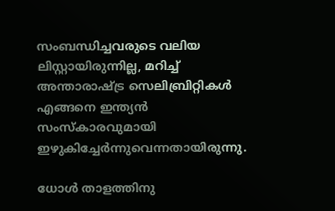സംബന്ധിച്ചവരുടെ വലിയ ലിസ്റ്റായിരുന്നില്ല, മറിച്ച് അന്താരാഷ്ട്ര സെലിബ്രിറ്റികള്‍ എങ്ങനെ ഇന്ത്യന്‍ സംസ്‌കാരവുമായി ഇഴുകിച്ചേര്‍ന്നുവെന്നതായിരുന്നു.

ധോള്‍ താളത്തിനു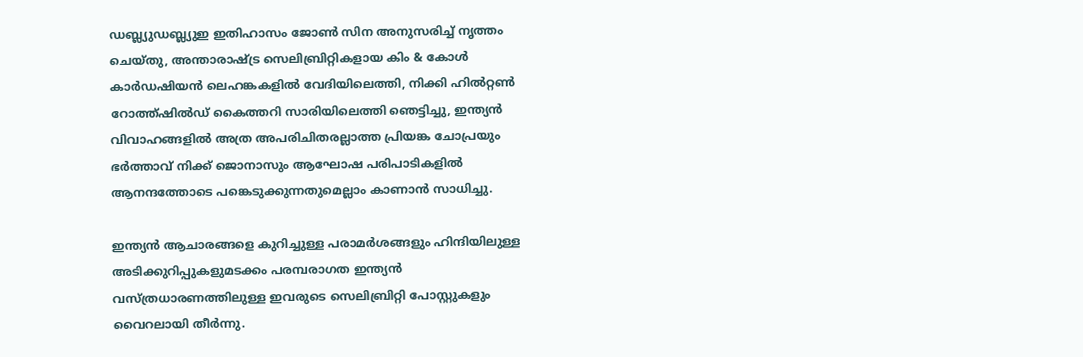ഡബ്ല്യുഡബ്ല്യുഇ ഇതിഹാസം ജോണ്‍ സിന അനുസരിച്ച് നൃത്തം ചെയ്തു, അന്താരാഷ്ട്ര സെലിബ്രിറ്റികളായ കിം & കോള്‍ കാര്‍ഡഷിയന്‍ ലെഹങ്കകളില്‍ വേദിയിലെത്തി, നിക്കി ഹില്‍റ്റണ്‍ റോത്ത്ഷില്‍ഡ് കൈത്തറി സാരിയിലെത്തി ഞെട്ടിച്ചു, ഇന്ത്യന്‍ വിവാഹങ്ങളില്‍ അത്ര അപരിചിതരല്ലാത്ത പ്രിയങ്ക ചോപ്രയും ഭര്‍ത്താവ് നിക്ക് ജൊനാസും ആഘോഷ പരിപാടികളില്‍ ആനന്ദത്തോടെ പങ്കെടുക്കുന്നതുമെല്ലാം കാണാന്‍ സാധിച്ചു.

ഇന്ത്യന്‍ ആചാരങ്ങളെ കുറിച്ചുള്ള പരാമര്‍ശങ്ങളും ഹിന്ദിയിലുള്ള അടിക്കുറിപ്പുകളുമടക്കം പരമ്പരാഗത ഇന്ത്യന്‍ വസ്ത്രധാരണത്തിലുള്ള ഇവരുടെ സെലിബ്രിറ്റി പോസ്റ്റുകളും വൈറലായി തീര്‍ന്നു.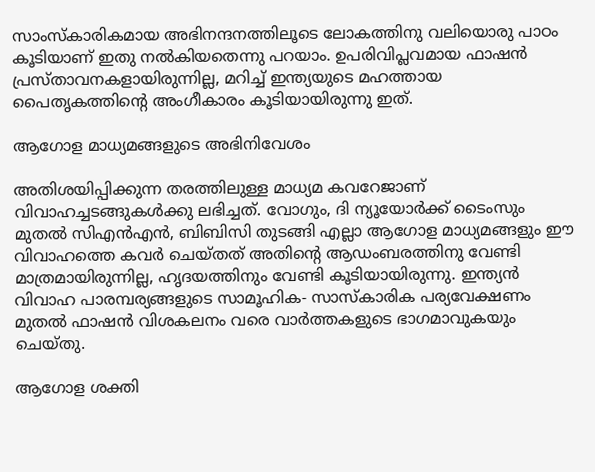സാംസ്‌കാരികമായ അഭിനന്ദനത്തിലൂടെ ലോകത്തിനു വലിയൊരു പാഠം കൂടിയാണ് ഇതു നല്‍കിയതെന്നു പറയാം. ഉപരിവിപ്ലവമായ ഫാഷന്‍ പ്രസ്താവനകളായിരുന്നില്ല, മറിച്ച് ഇന്ത്യയുടെ മഹത്തായ പൈതൃകത്തിന്റെ അംഗീകാരം കൂടിയായിരുന്നു ഇത്.

ആഗോള മാധ്യമങ്ങളുടെ അഭിനിവേശം

അതിശയിപ്പിക്കുന്ന തരത്തിലുള്ള മാധ്യമ കവറേജാണ് വിവാഹച്ചടങ്ങുകള്‍ക്കു ലഭിച്ചത്. വോഗും, ദി ന്യൂയോര്‍ക്ക് ടൈംസും മുതല്‍ സിഎന്‍എന്‍, ബിബിസി തുടങ്ങി എല്ലാ ആഗോള മാധ്യമങ്ങളും ഈ വിവാഹത്തെ കവര്‍ ചെയ്തത് അതിന്റെ ആഡംബരത്തിനു വേണ്ടി മാത്രമായിരുന്നില്ല, ഹൃദയത്തിനും വേണ്ടി കൂടിയായിരുന്നു. ഇന്ത്യന്‍ വിവാഹ പാരമ്പര്യങ്ങളുടെ സാമൂഹിക- സാസ്‌കാരിക പര്യവേക്ഷണം മുതല്‍ ഫാഷന്‍ വിശകലനം വരെ വാര്‍ത്തകളുടെ ഭാഗമാവുകയും ചെയ്തു.

ആഗോള ശക്തി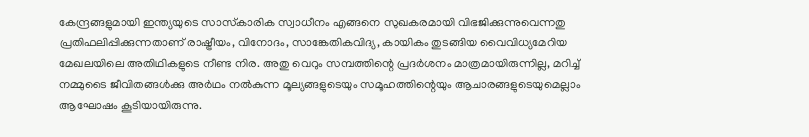കേന്ദ്രങ്ങളുമായി ഇന്ത്യയുടെ സാസ്‌കാരിക സ്വാധീനം എങ്ങനെ സുഖകരമായി വിഭജിക്കുന്നുവെന്നതു പ്രതിഫലിപ്പിക്കുന്നതാണ് രാഷ്ട്രീയം, വിനോദം, സാങ്കേതികവിദ്യ, കായികം തുടങ്ങിയ വൈവിധ്യമേറിയ മേഖലയിലെ അതിഥികളുടെ നീണ്ട നിര. അതു വെറും സമ്പത്തിന്റെ പ്രദര്‍ശനം മാത്രമായിരുന്നില്ല, മറിച്ച് നമ്മുടൈ ജീവിതങ്ങള്‍ക്കു അര്‍ഥം നല്‍കുന്ന മൂല്യങ്ങളുടെയും സമൂഹത്തിന്റെയും ആചാരങ്ങളുടെയുമെല്ലാം ആഘോഷം കൂടിയായിരുന്നു.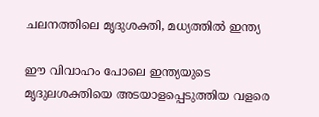ചലനത്തിലെ മൃദുശക്തി, മധ്യത്തില്‍ ഇന്ത്യ

ഈ വിവാഹം പോലെ ഇന്ത്യയുടെ മൃദുലശക്തിയെ അടയാളപ്പെടുത്തിയ വളരെ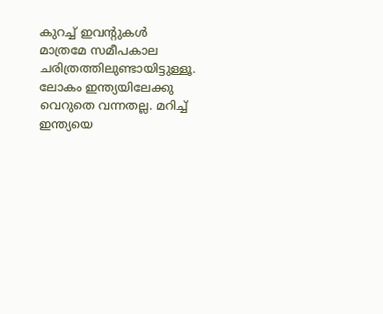കുറച്ച് ഇവന്റുകള്‍ മാത്രമേ സമീപകാല ചരിത്രത്തിലുണ്ടായിട്ടുള്ളൂ. ലോകം ഇന്ത്യയിലേക്കു വെറുതെ വന്നതല്ല. മറിച്ച് ഇന്ത്യയെ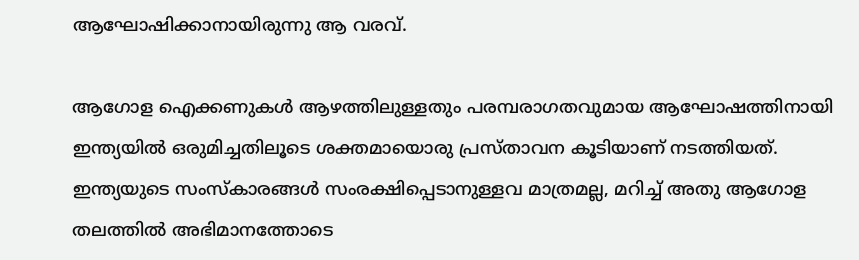ആഘോഷിക്കാനായിരുന്നു ആ വരവ്.

ആഗോള ഐക്കണുകള്‍ ആഴത്തിലുള്ളതും പരമ്പരാഗതവുമായ ആഘോഷത്തിനായി ഇന്ത്യയില്‍ ഒരുമിച്ചതിലൂടെ ശക്തമായൊരു പ്രസ്താവന കൂടിയാണ് നടത്തിയത്. ഇന്ത്യയുടെ സംസ്‌കാരങ്ങള്‍ സംരക്ഷിപ്പെടാനുള്ളവ മാത്രമല്ല, മറിച്ച് അതു ആഗോള തലത്തില്‍ അഭിമാനത്തോടെ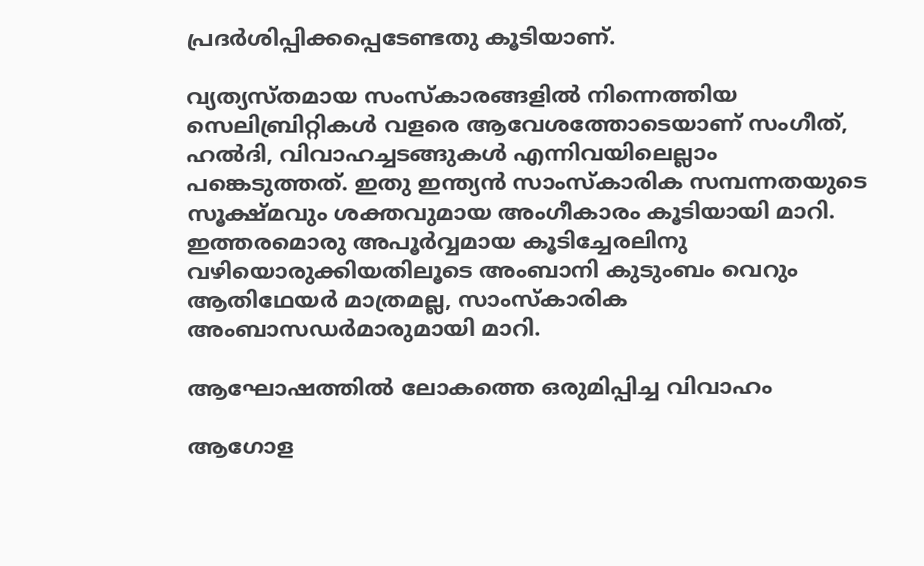പ്രദര്‍ശിപ്പിക്കപ്പെടേണ്ടതു കൂടിയാണ്.

വ്യത്യസ്തമായ സംസ്‌കാരങ്ങളില്‍ നിന്നെത്തിയ സെലിബ്രിറ്റികള്‍ വളരെ ആവേശത്തോടെയാണ് സംഗീത്, ഹല്‍ദി, വിവാഹച്ചടങ്ങുകള്‍ എന്നിവയിലെല്ലാം പങ്കെടുത്തത്. ഇതു ഇന്ത്യന്‍ സാംസ്‌കാരിക സമ്പന്നതയുടെ സൂക്ഷ്മവും ശക്തവുമായ അംഗീകാരം കൂടിയായി മാറി. ഇത്തരമൊരു അപൂര്‍വ്വമായ കൂടിച്ചേരലിനു വഴിയൊരുക്കിയതിലൂടെ അംബാനി കുടുംബം വെറും ആതിഥേയര്‍ മാത്രമല്ല, സാംസ്‌കാരിക അംബാസഡര്‍മാരുമായി മാറി.

ആഘോഷത്തില്‍ ലോകത്തെ ഒരുമിപ്പിച്ച വിവാഹം

ആഗോള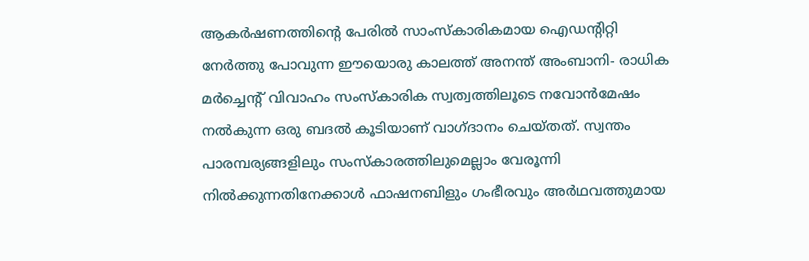ആകര്‍ഷണത്തിന്റെ പേരില്‍ സാംസ്‌കാരികമായ ഐഡന്റിറ്റി നേര്‍ത്തു പോവുന്ന ഈയൊരു കാലത്ത് അനന്ത് അംബാനി- രാധിക മര്‍ച്ചെന്റ് വിവാഹം സംസ്‌കാരിക സ്വത്വത്തിലൂടെ നവോന്‍മേഷം നല്‍കുന്ന ഒരു ബദല്‍ കൂടിയാണ് വാഗ്ദാനം ചെയ്തത്. സ്വന്തം പാരമ്പര്യങ്ങളിലും സംസ്‌കാരത്തിലുമെല്ലാം വേരൂന്നി നില്‍ക്കുന്നതിനേക്കാള്‍ ഫാഷനബിളും ഗംഭീരവും അര്‍ഥവത്തുമായ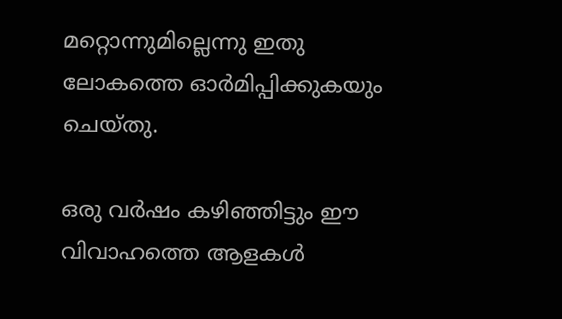മറ്റൊന്നുമില്ലെന്നു ഇതു ലോകത്തെ ഓര്‍മിപ്പിക്കുകയും ചെയ്തു.

ഒരു വര്‍ഷം കഴിഞ്ഞിട്ടും ഈ വിവാഹത്തെ ആളകള്‍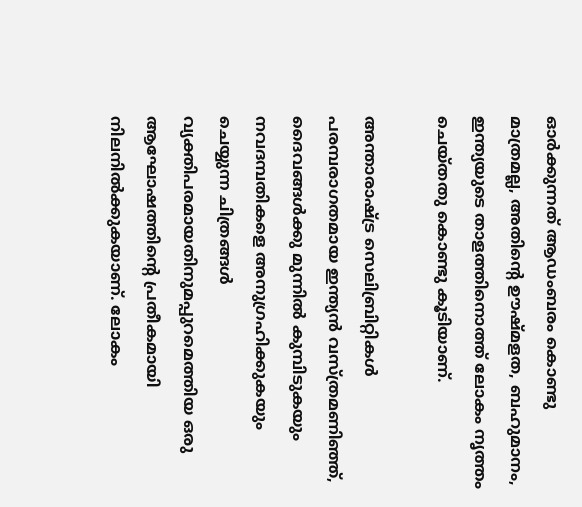ഓര്‍ക്കുന്നത് ആഡംബരം കൊണ്ടു മാത്രമല്ല, അതിന്റെ ഊഷ്മളത, ബഹുമാനം, ഇന്ത്യയുടെ താളത്തിനൊത്ത് ലോകം നൃത്തം ചെയ്തതു കൊണ്ടു കൂടിയാണ്.

അന്താരാഷ്ട്ര സെലിബ്രിറ്റികള്‍ പരമ്പരാഗതമായ ഇന്ത്യന്‍ വസ്ത്രമണിഞ്ഞ്, ദൈവങ്ങള്‍ക്കു മുന്നില്‍ കുമ്പിടുകയും നവദമ്പതികളെ അനുഗ്രഹിക്കുകയും ചെയ്യുന്ന ചിത്രങ്ങള്‍ വ്യക്തിപരമായതിനുമപ്പുറമെത്തിയ ഒരു ആഘോഷത്തിന്റെ പ്രതീകമായി നിലനില്‍ക്കുകയാണ്. ലോകം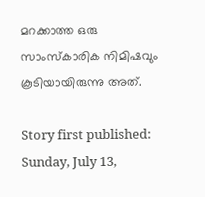മറക്കാത്ത ഒരു സാംസ്‌കാരിക നിമിഷവും കൂടിയായിരുന്നു അത്.

Story first published: Sunday, July 13,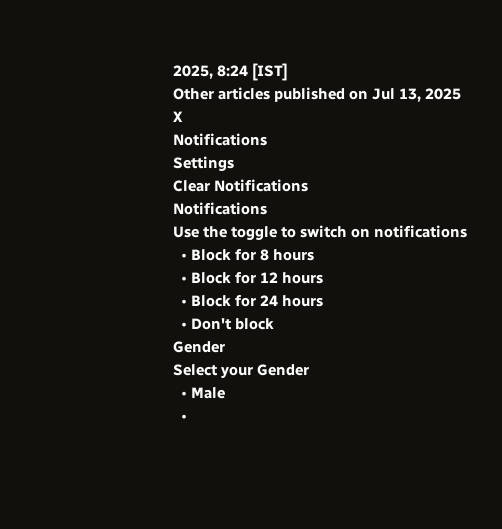2025, 8:24 [IST]
Other articles published on Jul 13, 2025
X
Notifications
Settings
Clear Notifications
Notifications
Use the toggle to switch on notifications
  • Block for 8 hours
  • Block for 12 hours
  • Block for 24 hours
  • Don't block
Gender
Select your Gender
  • Male
  •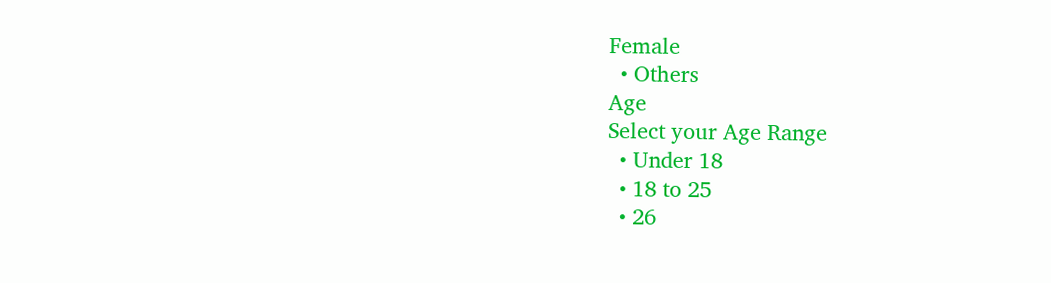Female
  • Others
Age
Select your Age Range
  • Under 18
  • 18 to 25
  • 26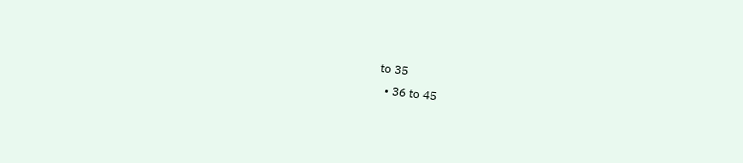to 35
  • 36 to 45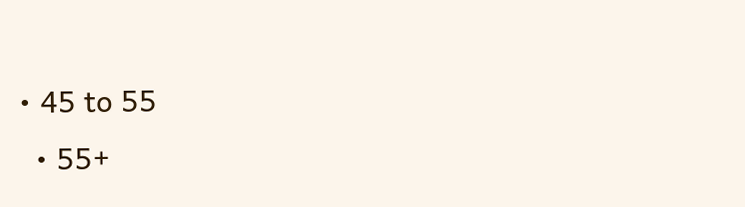• 45 to 55
  • 55+